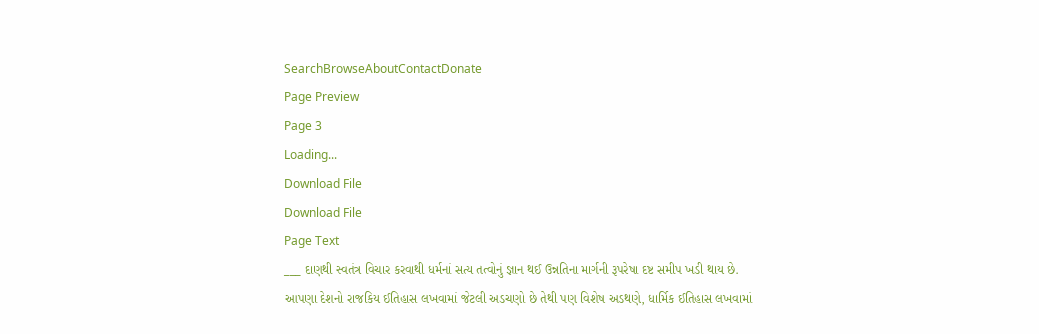SearchBrowseAboutContactDonate
Page Preview
Page 3
Loading...
Download File
Download File
Page Text
___ દાણથી સ્વતંત્ર વિચાર કરવાથી ધર્મનાં સત્ય તત્વોનું જ્ઞાન થઈ ઉન્નતિના માર્ગની રૂપરેષા દષ્ટ સમીપ ખડી થાય છે. આપણા દેશનો રાજકિય ઈતિહાસ લખવામાં જેટલી અડચણો છે તેથી પણ વિશેષ અડથણે, ધાર્મિક ઈતિહાસ લખવામાં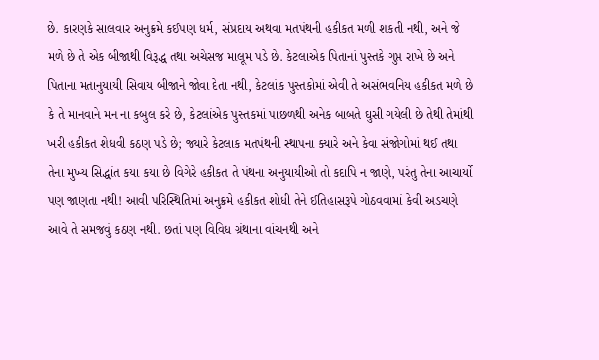છે. કારણકે સાલવાર અનુક્રમે કઈપણ ધર્મ, સંપ્રદાય અથવા મતપંથની હકીકત મળી શકતી નથી, અને જે મળે છે તે એક બીજાથી વિરૂદ્ધ તથા અચેસજ માલૂમ પડે છે. કેટલાએક પિતાનાં પુસ્તકે ગુપ્ત રાખે છે અને પિતાના મતાનુયાયી સિવાય બીજાને જોવા દેતા નથી, કેટલાંક પુસ્તકોમાં એવી તે અસંભવનિય હકીકત મળે છે કે તે માનવાને મન ના કબુલ કરે છે, કેટલાંએક પુસ્તકમાં પાછળથી અનેક બાબતે ઘુસી ગયેલી છે તેથી તેમાંથી ખરી હકીકત શેધવી કઠણ પડે છે; જ્યારે કેટલાક મતપંથની સ્થાપના ક્યારે અને કેવા સંજોગોમાં થઈ તથા તેના મુખ્ય સિદ્ધાંત કયા કયા છે વિગેરે હકીકત તે પંથના અનુયાયીઓ તો કદાપિ ન જાણે, પરંતુ તેના આચાર્યો પણ જાણતા નથી! આવી પરિસ્થિતિમાં અનુક્રમે હકીકત શોધી તેને ઈતિહાસરૂપે ગોઠવવામાં કેવી અડચણે આવે તે સમજવું કઠણ નથી. છતાં પણ વિવિધ ગ્રંથાના વાંચનથી અને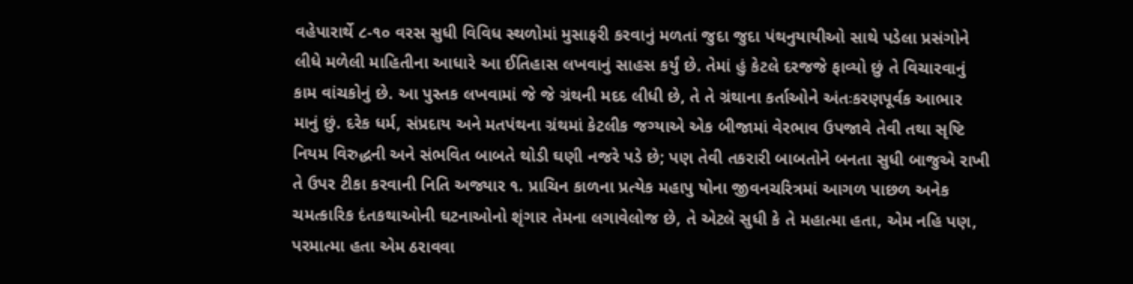વહેપારાર્થે ૮-૧૦ વરસ સુધી વિવિધ સ્થળોમાં મુસાફરી કરવાનું મળતાં જુદા જુદા પંથનુયાયીઓ સાથે પડેલા પ્રસંગોને લીધે મળેલી માહિતીના આધારે આ ઈતિહાસ લખવાનું સાહસ કર્યું છે. તેમાં હું કેટલે દરજજે ફાવ્યો છું તે વિચારવાનું કામ વાંચકોનું છે. આ પુસ્તક લખવામાં જે જે ગ્રંથની મદદ લીધી છે, તે તે ગ્રંથાના કર્તાઓને અંતઃકરણપૂર્વક આભાર માનું છું. દરેક ધર્મ, સંપ્રદાય અને મતપંથના ગ્રંથમાં કેટલીક જગ્યાએ એક બીજામાં વેરભાવ ઉપજાવે તેવી તથા સૃષ્ટિ નિયમ વિરુદ્ધની અને સંભવિત બાબતે થોડી ઘણી નજરે પડે છે; પણ તેવી તકરારી બાબતોને બનતા સુધી બાજુએ રાખી તે ઉપર ટીકા કરવાની નિતિ અજ્યાર ૧. પ્રાચિન કાળના પ્રત્યેક મહાપુ ષોના જીવનચરિત્રમાં આગળ પાછળ અનેક ચમત્કારિક દંતકથાઓની ઘટનાઓનો શૃંગાર તેમના લગાવેલોજ છે, તે એટલે સુધી કે તે મહાત્મા હતા, એમ નહિ પણ, પરમાત્મા હતા એમ ઠરાવવા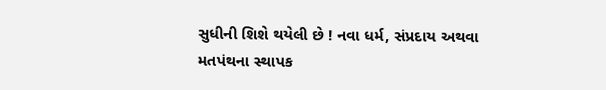સુધીની શિશે થયેલી છે ! નવા ધર્મ, સંપ્રદાય અથવા મતપંથના સ્થાપક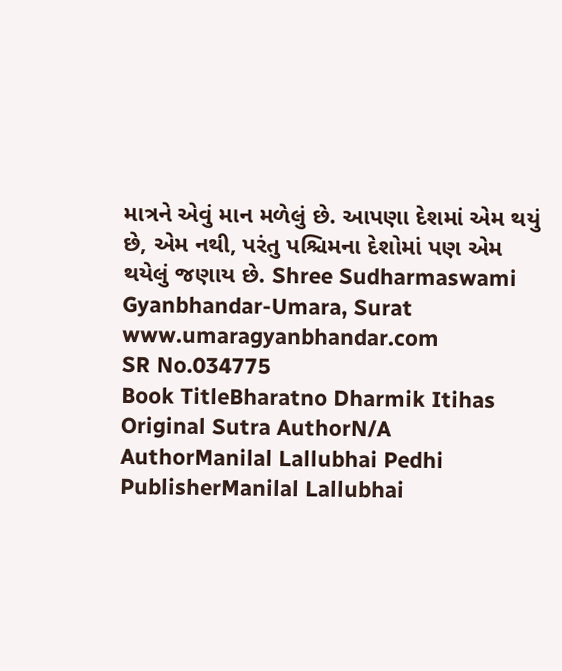માત્રને એવું માન મળેલું છે. આપણા દેશમાં એમ થયું છે, એમ નથી, પરંતુ પશ્ચિમના દેશોમાં પણ એમ થયેલું જણાય છે. Shree Sudharmaswami Gyanbhandar-Umara, Surat www.umaragyanbhandar.com
SR No.034775
Book TitleBharatno Dharmik Itihas
Original Sutra AuthorN/A
AuthorManilal Lallubhai Pedhi
PublisherManilal Lallubhai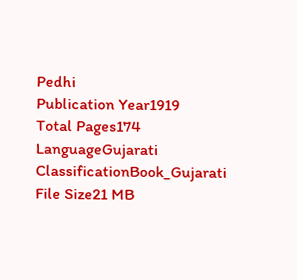Pedhi
Publication Year1919
Total Pages174
LanguageGujarati
ClassificationBook_Gujarati
File Size21 MB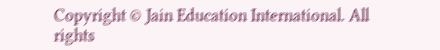Copyright © Jain Education International. All rights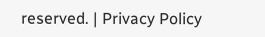reserved. | Privacy Policy